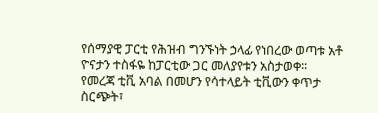የሰማያዊ ፓርቲ የሕዝብ ግንኙነት ኃላፊ የነበረው ወጣቱ አቶ ዮናታን ተስፋዬ ከፓርቲው ጋር መለያየቱን አስታወቀ፡፡
የመረጃ ቲቪ አባል በመሆን የሳተላይት ቲቪውን ቀጥታ ስርጭት፣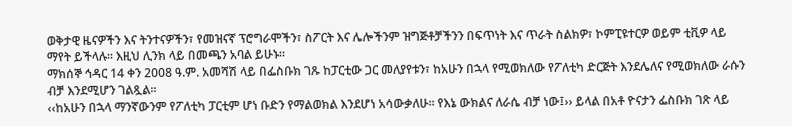ወቅታዊ ዜናዎችን እና ትንተናዎችን፣ የመዝናኛ ፕሮግራሞችን፣ ስፖርት እና ሌሎችንም ዝግጅቶቻችንን በፍጥነት እና ጥራት ስልክዎ፣ ኮምፒዩተርዎ ወይም ቲቪዎ ላይ ማየት ይችላሉ። እዚህ ሊንክ ላይ በመጫን አባል ይሁኑ።
ማክሰኞ ኅዳር 14 ቀን 2008 ዓ.ም. አመሻሽ ላይ በፌስቡክ ገጹ ከፓርቲው ጋር መለያየቱን፣ ከአሁን በኋላ የሚወክለው የፖለቲካ ድርጅት እንደሌለና የሚወክለው ራሱን ብቻ እንደሚሆን ገልጿል፡፡
‹‹ከአሁን በኋላ ማንኛውንም የፖለቲካ ፓርቲም ሆነ ቡድን የማልወክል እንደሆነ አሳውቃለሁ፡፡ የእኔ ውክልና ለራሴ ብቻ ነው፤›› ይላል በአቶ ዮናታን ፌስቡክ ገጽ ላይ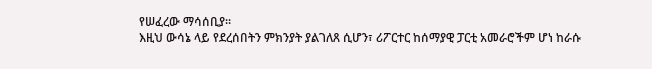የሠፈረው ማሳሰቢያ፡፡
እዚህ ውሳኔ ላይ የደረሰበትን ምክንያት ያልገለጸ ሲሆን፣ ሪፖርተር ከሰማያዊ ፓርቲ አመራሮችም ሆነ ከራሱ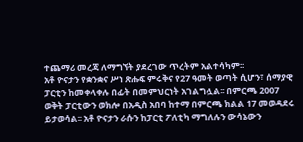ተጨማሪ መረጃ ለማግኘት ያደረገው ጥረትም አልተሳካም፡፡
አቶ ዮናታን የቋንቋና ሥነ ጽሑፍ ምሩቅና የ27 ዓመት ወጣት ሲሆን፣ ሰማያዊ ፓርቲን ከመቀላቀሉ በፊት በመምህርነት አገልግሏል፡፡ በምርጫ 2007 ወቅት ፓርቲውን ወክሎ በአዲስ አበባ ከተማ በምርጫ ክልል 17 መወዳደሩ ይታወሳል፡፡ አቶ ዮናታን ራሱን ከፓርቲ ፖለቲካ ማግለሉን ውሳኔውን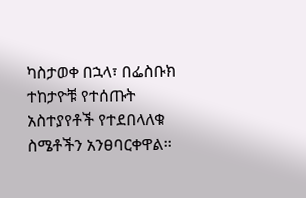ካስታወቀ በኋላ፣ በፌስቡክ ተከታዮቹ የተሰጡት አስተያየቶች የተደበላለቁ ስሜቶችን አንፀባርቀዋል፡፡